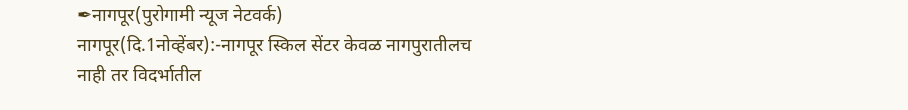✒नागपूर(पुरोगामी न्यूज नेटवर्क)
नागपूर(दि.1नोव्हेंबर):-नागपूर स्किल सेंटर केवळ नागपुरातीलच नाही तर विदर्भातील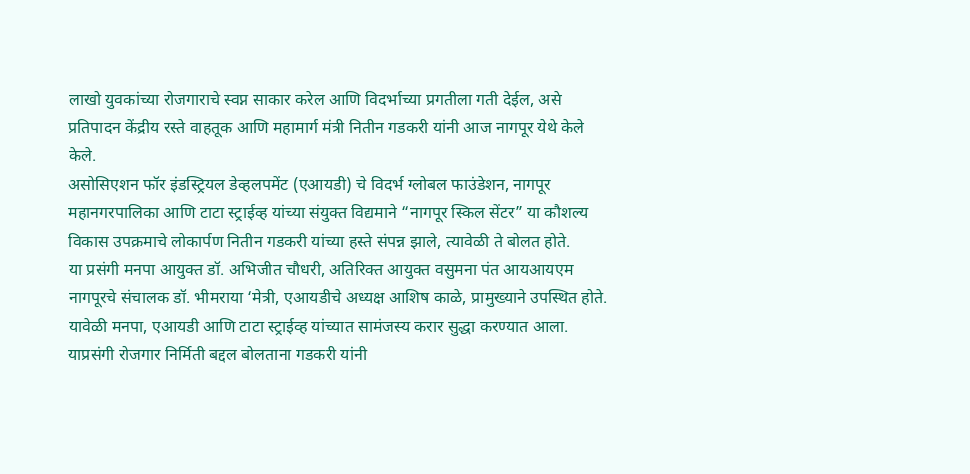लाखो युवकांच्या रोजगाराचे स्वप्न साकार करेल आणि विदर्भाच्या प्रगतीला गती देईल, असे प्रतिपादन केंद्रीय रस्ते वाहतूक आणि महामार्ग मंत्री नितीन गडकरी यांनी आज नागपूर येथे केले केले.
असोसिएशन फॉर इंडस्ट्रियल डेव्हलपमेंट (एआयडी) चे विदर्भ ग्लोबल फाउंडेशन, नागपूर महानगरपालिका आणि टाटा स्ट्राईव्ह यांच्या संयुक्त विद्यमाने “नागपूर स्किल सेंटर” या कौशल्य विकास उपक्रमाचे लोकार्पण नितीन गडकरी यांच्या हस्ते संपन्न झाले, त्यावेळी ते बोलत होते.
या प्रसंगी मनपा आयुक्त डॉ. अभिजीत चौधरी, अतिरिक्त आयुक्त वसुमना पंत आयआयएम नागपूरचे संचालक डॉ. भीमराया ‘मेत्री, एआयडीचे अध्यक्ष आशिष काळे, प्रामुख्याने उपस्थित होते. यावेळी मनपा, एआयडी आणि टाटा स्ट्राईव्ह यांच्यात सामंजस्य करार सुद्धा करण्यात आला.
याप्रसंगी रोजगार निर्मिती बद्दल बोलताना गडकरी यांनी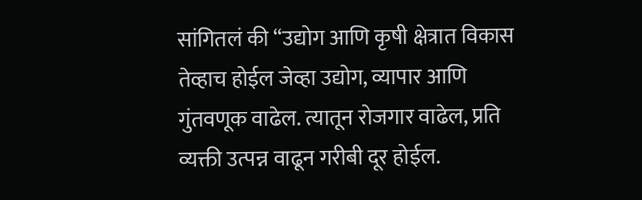सांगितलं की “उद्योग आणि कृषी क्षेत्रात विकास तेव्हाच होईल जेव्हा उद्योग, व्यापार आणि गुंतवणूक वाढेल. त्यातून रोजगार वाढेल, प्रति व्यक्ती उत्पन्न वाढून गरीबी दूर होईल.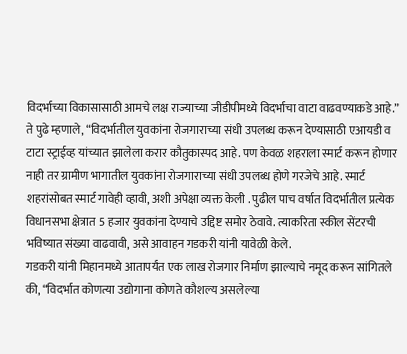विदर्भाच्या विकासासाठी आमचे लक्ष राज्याच्या जीडीपीमध्ये विदर्भाचा वाटा वाढवण्याकडे आहे.”
ते पुढे म्हणाले, “विदर्भातील युवकांना रोजगाराच्या संधी उपलब्ध करून देण्यासाठी एआयडी व टाटा स्ट्राईव्ह यांच्यात झालेला करार कौतुकास्पद आहे. पण केवळ शहराला स्मार्ट करून होणार नाही तर ग्रामीण भागातील युवकांना रोजगाराच्या संधी उपलब्ध होणे गरजेचे आहे. स्मार्ट शहरांसोबत स्मार्ट गावेही व्हावी, अशी अपेक्षा व्यक्त केली . पुढील पाच वर्षात विदर्भातील प्रत्येक विधानसभा क्षेत्रात 5 हजार युवकांना देण्याचे उद्दिष्ट समोर ठेवावे. त्याकरिता स्कील सेंटरची भविष्यात संख्या वाढवावी, असे आवाहन गडकरी यांनी यावेळी केले.
गडकरी यांनी मिहानमध्ये आतापर्यंत एक लाख रोजगार निर्माण झाल्याचे नमूद करून सांगितले की, “विदर्भात कोणत्या उद्योगाना कोणते कौशल्य असलेल्या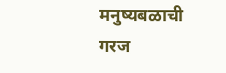मनुष्यबळाची गरज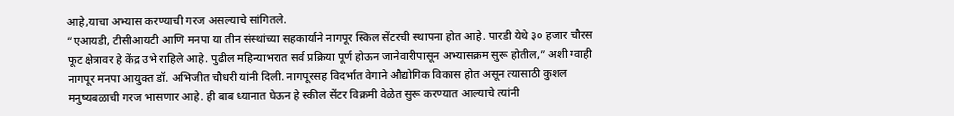आहे,याचा अभ्यास करण्याची गरज असल्याचे सांगितले.
“एआयडी, टीसीआयटी आणि मनपा या तीन संस्थांच्या सहकार्याने नागपूर स्किल सेंटरची स्थापना होत आहे. पारडी येथे ३० हजार चौरस फूट क्षेत्रावर हे केंद्र उभे राहिले आहे. पुढील महिन्याभरात सर्व प्रक्रिया पूर्ण होऊन जानेवारीपासून अभ्यासक्रम सुरू होतील,” अशी ग्वाही नागपूर मनपा आयुक्त डॉ. अभिजीत चौधरी यांनी दिली. नागपूरसह विदर्भात वेगाने औद्योगिक विकास होत असून त्यासाठी कुशल मनुष्यबळाची गरज भासणार आहे. ही बाब ध्यानात घेऊन हे स्कील सेंटर विक्रमी वेळेत सुरू करण्यात आल्याचे त्यांनी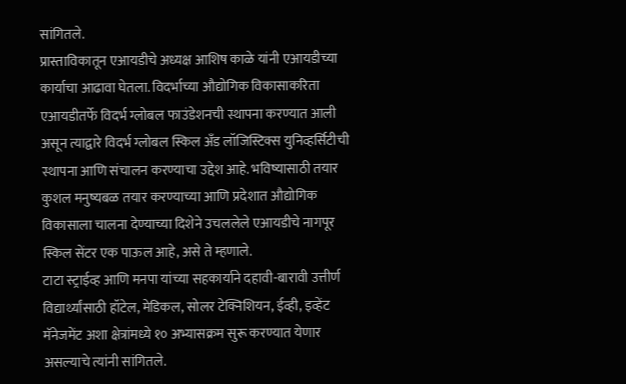सांगितले.
प्रास्ताविकातून एआयडीचे अध्यक्ष आशिष काळे यांनी एआयडीच्या कार्याचा आढावा घेतला. विदर्भाच्या औद्योगिक विकासाकरिता एआयडीतर्फे विदर्भ ग्लोबल फाउंडेशनची स्थापना करण्यात आली असून त्याद्वारे विदर्भ ग्लोबल स्किल अँड लॉजिस्टिक्स युनिव्हर्सिटीची स्थापना आणि संचालन करण्याचा उद्देश आहे. भविष्यासाठी तयार कुशल मनुष्यबळ तयार करण्याच्या आणि प्रदेशात औद्योगिक विकासाला चालना देण्याच्या दिशेने उचललेले एआयडीचे नागपूर स्किल सेंटर एक पाऊल आहे, असे ते म्हणाले.
टाटा स्ट्राईव्ह आणि मनपा यांच्या सहकार्याने दहावी-बारावी उत्तीर्ण विद्यार्थ्यांसाठी हॉटेल, मेडिकल, सोलर टेक्निशियन, ईव्ही, इव्हेंट मॅनेजमेंट अशा क्षेत्रांमध्ये १० अभ्यासक्रम सुरू करण्यात येणार असल्याचे त्यांनी सांगितले.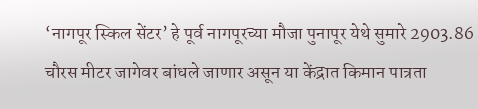‘नागपूर स्किल सेंटर’ हे पूर्व नागपूरच्या मौजा पुनापूर येथे सुमारे 2903.86 चौरस मीटर जागेवर बांधले जाणार असून या केंद्रात किमान पात्रता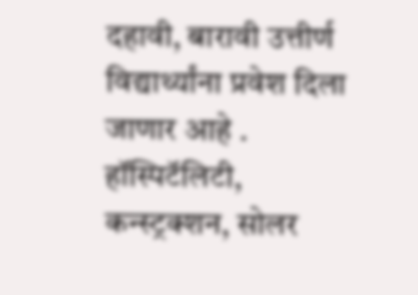दहावी, बारावी उत्तीर्ण विद्यार्थ्यांना प्रवेश दिला जाणार आहे .
हॉस्पिटॅलिटी, कन्स्ट्रक्शन, सोलर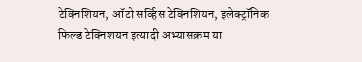टेक्निशियन, ऑटो सर्व्हिस टेक्निशियन, इलेक्ट्रॉनिक फिल्ड टेक्निशयन इत्यादी अभ्यासक्रम या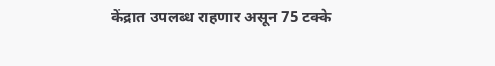केंद्रात उपलब्ध राहणार असून 75 टक्के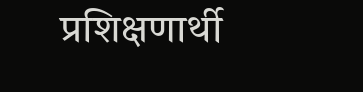प्रशिक्षणार्थी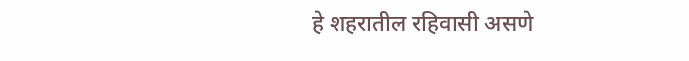हे शहरातील रहिवासी असणे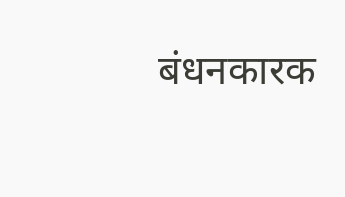बंधनकारक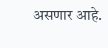असणार आहे.